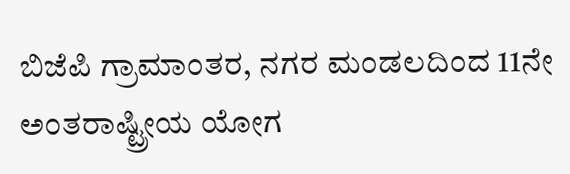ಬಿಜೆಪಿ ಗ್ರಾಮಾಂತರ, ನಗರ ಮಂಡಲದಿಂದ 11ನೇ ಅಂತರಾಷ್ಟ್ರೀಯ ಯೋಗ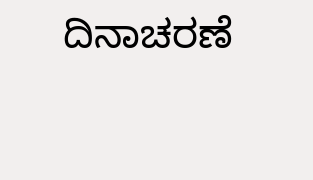ದಿನಾಚರಣೆ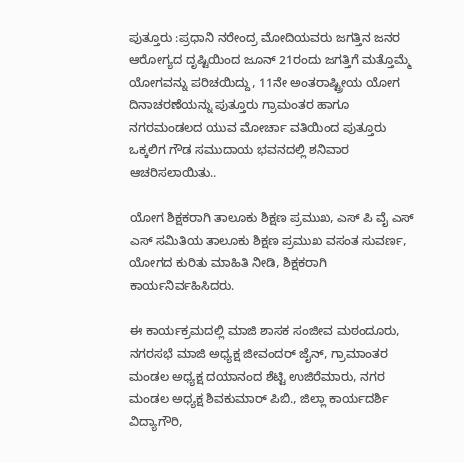ಪುತ್ತೂರು :ಪ್ರಧಾನಿ ನರೇಂದ್ರ ಮೋದಿಯವರು ಜಗತ್ತಿನ ಜನರ ಆರೋಗ್ಯದ ದೃಷ್ಟಿಯಿಂದ ಜೂನ್ 21ರಂದು ಜಗತ್ತಿಗೆ ಮತ್ತೊಮ್ಮೆ ಯೋಗವನ್ನು ಪರಿಚಯಿದ್ದು, 11ನೇ ಅಂತರಾಷ್ಟ್ರೀಯ ಯೋಗ ದಿನಾಚರಣೆಯನ್ನು ಪುತ್ತೂರು ಗ್ರಾಮಂತರ ಹಾಗೂ ನಗರಮಂಡಲದ ಯುವ ಮೋರ್ಚಾ ವತಿಯಿಂದ ಪುತ್ತೂರು ಒಕ್ಕಲಿಗ ಗೌಡ ಸಮುದಾಯ ಭವನದಲ್ಲಿ ಶನಿವಾರ ಆಚರಿಸಲಾಯಿತು..

ಯೋಗ ಶಿಕ್ಷಕರಾಗಿ ತಾಲೂಕು ಶಿಕ್ಷಣ ಪ್ರಮುಖ, ಎಸ್ ಪಿ ವೈ ಎಸ್ ಎಸ್ ಸಮಿತಿಯ ತಾಲೂಕು ಶಿಕ್ಷಣ ಪ್ರಮುಖ ವಸಂತ ಸುವರ್ಣ, ಯೋಗದ ಕುರಿತು ಮಾಹಿತಿ ನೀಡಿ, ಶಿಕ್ಷಕರಾಗಿ ಕಾರ್ಯನಿರ್ವಹಿಸಿದರು.

ಈ ಕಾರ್ಯಕ್ರಮದಲ್ಲಿ ಮಾಜಿ ಶಾಸಕ ಸಂಜೀವ ಮಠಂದೂರು, ನಗರಸಭೆ ಮಾಜಿ ಅಧ್ಯಕ್ಷ ಜೀವಂದರ್ ಜೈನ್, ಗ್ರಾಮಾಂತರ ಮಂಡಲ ಅಧ್ಯಕ್ಷ ದಯಾನಂದ ಶೆಟ್ಟಿ ಉಜಿರೆಮಾರು, ನಗರ ಮಂಡಲ ಅಧ್ಯಕ್ಷ ಶಿವಕುಮಾರ್ ಪಿಬಿ., ಜಿಲ್ಲಾ ಕಾರ್ಯದರ್ಶಿ ವಿದ್ಯಾಗೌರಿ,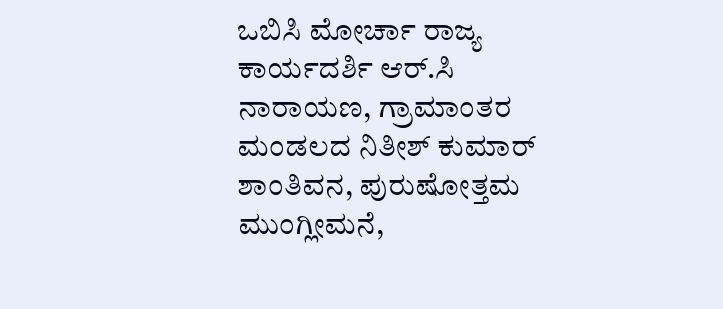ಒಬಿಸಿ ಮೋರ್ಚಾ ರಾಜ್ಯ ಕಾರ್ಯದರ್ಶಿ ಆರ್.ಸಿ ನಾರಾಯಣ, ಗ್ರಾಮಾಂತರ ಮಂಡಲದ ನಿತೀಶ್ ಕುಮಾರ್ ಶಾಂತಿವನ, ಪುರುಷೋತ್ತಮ ಮುಂಗ್ಲೀಮನೆ,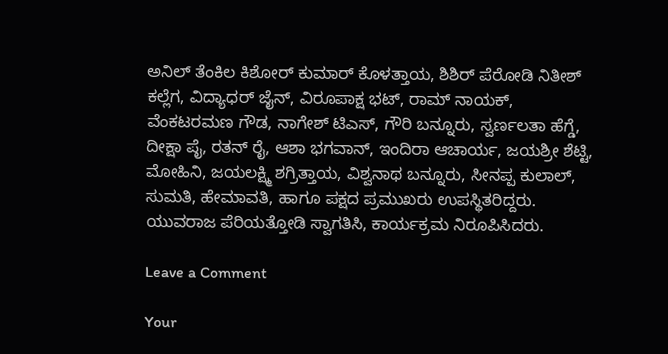ಅನಿಲ್ ತೆಂಕಿಲ ಕಿಶೋರ್ ಕುಮಾರ್ ಕೊಳತ್ತಾಯ, ಶಿಶಿರ್ ಪೆರೋಡಿ ನಿತೀಶ್ ಕಲ್ಲೆಗ, ವಿದ್ಯಾಧರ್ ಜೈನ್, ವಿರೂಪಾಕ್ಷ ಭಟ್, ರಾಮ್ ನಾಯಕ್, ವೆಂಕಟರಮಣ ಗೌಡ, ನಾಗೇಶ್ ಟಿಎಸ್, ಗೌರಿ ಬನ್ನೂರು, ಸ್ವರ್ಣಲತಾ ಹೆಗ್ಡೆ, ದೀಕ್ಷಾ ಪೈ, ರತನ್ ರೈ, ಆಶಾ ಭಗವಾನ್, ಇಂದಿರಾ ಆಚಾರ್ಯ, ಜಯಶ್ರೀ ಶೆಟ್ಟಿ, ಮೋಹಿನಿ, ಜಯಲಕ್ಷ್ಮಿ ಶಗ್ರಿತ್ತಾಯ, ವಿಶ್ವನಾಥ ಬನ್ನೂರು, ಸೀನಪ್ಪ ಕುಲಾಲ್, ಸುಮತಿ, ಹೇಮಾವತಿ, ಹಾಗೂ ಪಕ್ಷದ ಪ್ರಮುಖರು ಉಪಸ್ಥಿತರಿದ್ದರು. ಯುವರಾಜ ಪೆರಿಯತ್ತೋಡಿ ಸ್ವಾಗತಿಸಿ, ಕಾರ್ಯಕ್ರಮ ನಿರೂಪಿಸಿದರು.

Leave a Comment

Your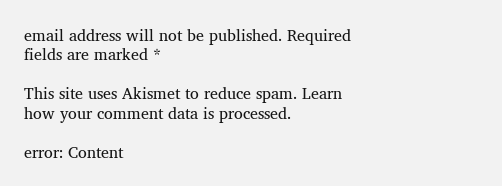email address will not be published. Required fields are marked *

This site uses Akismet to reduce spam. Learn how your comment data is processed.

error: Content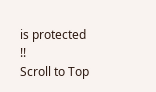is protected !!
Scroll to Top